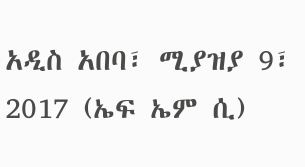አዲስ አበባ፣ ሚያዝያ 9፣ 2017 (ኤፍ ኤም ሲ)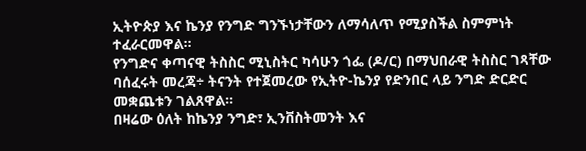ኢትዮጵያ እና ኬንያ የንግድ ግንኙነታቸውን ለማሳለጥ የሚያስችል ስምምነት ተፈራርመዋል።
የንግድና ቀጣናዊ ትስስር ሚኒስትር ካሳሁን ጎፌ (ዶ/ር) በማህበራዊ ትስስር ገጻቸው ባሰፈሩት መረጃ÷ ትናንት የተጀመረው የኢትዮ-ኬንያ የድንበር ላይ ንግድ ድርድር መቋጨቱን ገልጸዋል።
በዛሬው ዕለት ከኬንያ ንግድ፣ ኢንቨስትመንት እና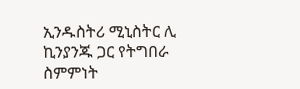ኢንዱስትሪ ሚኒስትር ሊ ኪንያንጁ ጋር የትግበራ ስምምነት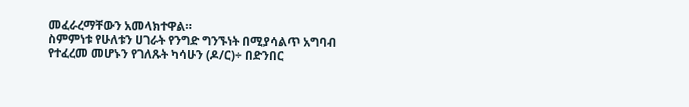መፈራረማቸውን አመላክተዋል።
ስምምነቱ የሁለቱን ሀገራት የንግድ ግንኙነት በሚያሳልጥ አግባብ የተፈረመ መሆኑን የገለጹት ካሳሁን (ዶ/ር)÷ በድንበር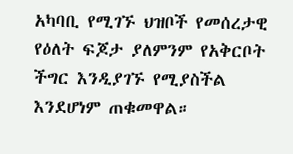አካባቢ የሚገኙ ህዝቦች የመሰረታዊ የዕለት ፍጆታ ያለምንም የአቅርቦት ችግር እንዲያገኙ የሚያስችል እንደሆነም ጠቁመዋል።